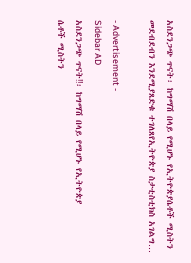አስደንጋጭ ጥናት፡ ከግማሽ በላይ የሚሆኑ የኢትዮጵያሴቶች ሚስትን መደብደብን እንደሚያጸድቁ ተገለጸየኢትዮጵያ ስታቲስቲክስ አገልግ…

- Advertisement -
Sidebar AD
አስደንጋጭ ጥናት‼፡ ከግማሽ በላይ የሚሆኑ የኢትዮጵያ
ሴቶች ሚስትን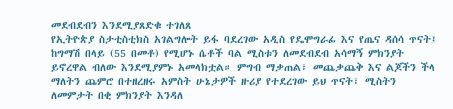መደብደብን እንደሚያጸድቁ ተገለጸ
የኢትዮጵያ ስታቲስቲክስ አገልግሎት ይፋ ባደረገው አዲስ የዴሞግራፊ እና የጤና ዳሰሳ ጥናት፤ ከግማሽ በላይ (55 በመቶ) የሚሆኑ ሴቶች ባል ሚስቱን ለመደብደብ አሳማኝ ምክንያት ይኖረዋል ብለው እንደሚያምኑ አመላክቷል። ምግብ ማቃጠል፣ መጨቃጨቅ እና ልጆችን ችላ ማለትን ጨምሮ በተዘረዘሩ አምስት ሁኔታዎች ዙሪያ የተደረገው ይህ ጥናት፣ ሚስትን ለመምታት በቂ ምክንያት እንዳለ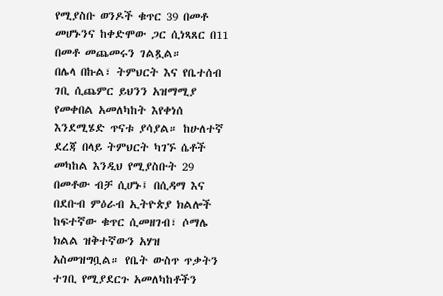የሚያስቡ ወንዶች ቁጥር 39 በመቶ መሆኑንና ከቀድሞው ጋር ሲነጻጸር በ11 በመቶ መጨመሩን ገልጿል።
በሌላ በኩል፣ ትምህርት እና የቤተሰብ ገቢ ሲጨምር ይህንን አዝማሚያ የመቀበል አመለካከት እየቀነሰ እንደሚሄድ ጥናቱ ያሳያል። ከሁለተኛ ደረጃ በላይ ትምህርት ካገኙ ሴቶች መካከል እንዲህ የሚያስቡት 29 በመቶው ብቻ ሲሆኑ፤ በሲዳማ እና በደቡብ ምዕራብ ኢትዮጵያ ክልሎች ከፍተኛው ቁጥር ሲመዘገብ፣ ሶማሌ ክልል ዝቅተኛውን አሃዝ አስመዝግቧል። የቤት ውስጥ ጥቃትን ተገቢ የሚያደርጉ አመለካከቶችን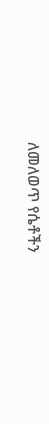ለመለወጥ የሴቶችን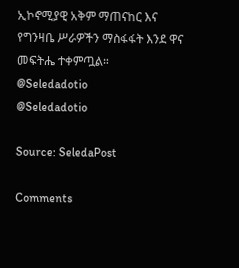ኢኮኖሚያዊ አቅም ማጠናከር እና የግንዛቤ ሥራዎችን ማስፋፋት እንደ ዋና መፍትሔ ተቀምጧል።
@Seledadotio
@Seledadotio

Source: SeledaPost

Comments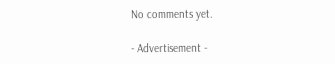No comments yet.

- Advertisement -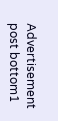Advertisement post bottom1